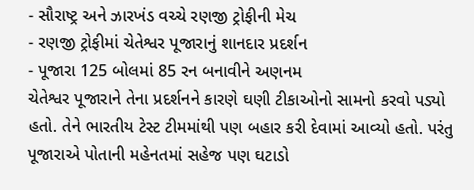- સૌરાષ્ટ્ર અને ઝારખંડ વચ્ચે રણજી ટ્રોફીની મેચ
- રણજી ટ્રોફીમાં ચેતેશ્વર પૂજારાનું શાનદાર પ્રદર્શન
- પૂજારા 125 બોલમાં 85 રન બનાવીને અણનમ
ચેતેશ્વર પૂજારાને તેના પ્રદર્શનને કારણે ઘણી ટીકાઓનો સામનો કરવો પડ્યો હતો. તેને ભારતીય ટેસ્ટ ટીમમાંથી પણ બહાર કરી દેવામાં આવ્યો હતો. પરંતુ પૂજારાએ પોતાની મહેનતમાં સહેજ પણ ઘટાડો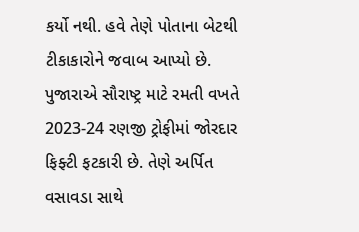કર્યો નથી. હવે તેણે પોતાના બેટથી ટીકાકારોને જવાબ આપ્યો છે. પુજારાએ સૌરાષ્ટ્ર માટે રમતી વખતે 2023-24 રણજી ટ્રોફીમાં જોરદાર ફિફ્ટી ફટકારી છે. તેણે અર્પિત વસાવડા સાથે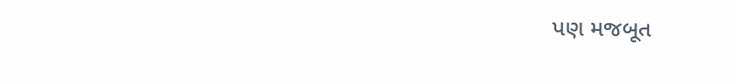પણ મજબૂત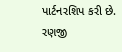પાર્ટનરશિપ કરી છે.
રણજી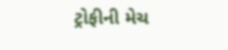ટ્રોફીની મેચ